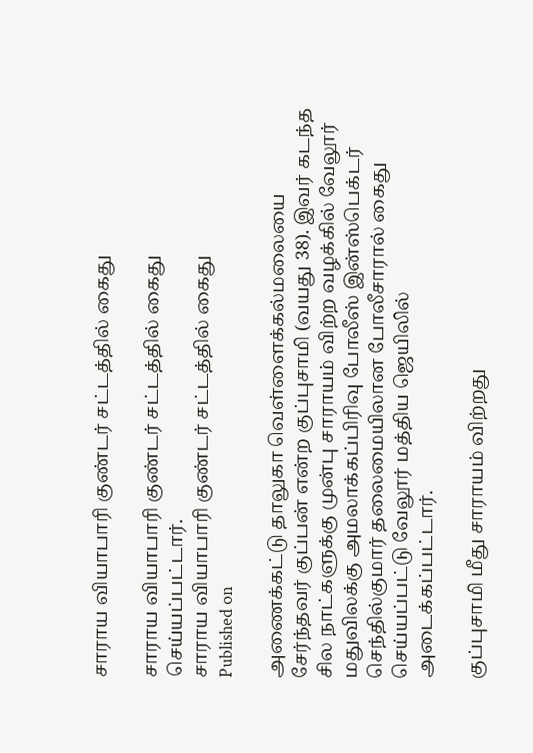சாராய வியாபாரி குண்டர் சட்டத்தில் கைது

சாராய வியாபாரி குண்டர் சட்டத்தில் கைது செய்யப்பட்டார்.
சாராய வியாபாரி குண்டர் சட்டத்தில் கைது
Published on

அணைக்கட்டு தாலுகா வெள்ளைக்கல்மலையை சேர்ந்தவர் குப்பன் என்ற குப்புசாமி (வயது 38). இவர் கடந்த சில நாட்களுக்கு முன்பு சாராயம் விற்ற வழக்கில் வேலூர் மதுவிலக்கு அமலாக்கப்பிரிவு போலீஸ் இன்ஸ்பெக்டர் செந்தில்குமார் தலைமையிலான போலீசாரால் கைது செய்யப்பட்டு வேலூர் மத்திய ஜெயிலில் அடைக்கப்பட்டார்.

குப்புசாமி மீது சாராயம் விற்றது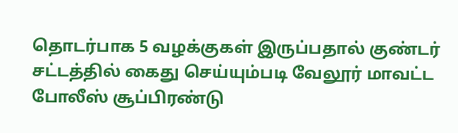தொடர்பாக 5 வழக்குகள் இருப்பதால் குண்டர் சட்டத்தில் கைது செய்யும்படி வேலூர் மாவட்ட போலீஸ் சூப்பிரண்டு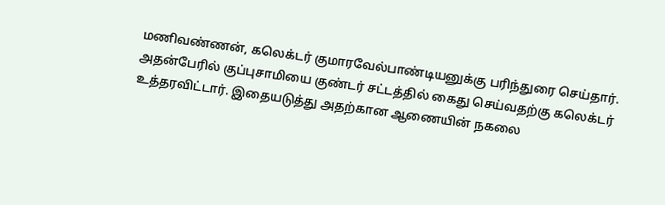மணிவண்ணன், கலெக்டர் குமாரவேல்பாண்டியனுக்கு பரிந்துரை செய்தார். அதன்பேரில் குப்புசாமியை குண்டர் சட்டத்தில் கைது செய்வதற்கு கலெக்டர் உத்தரவிட்டார். இதையடுத்து அதற்கான ஆணையின் நகலை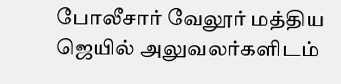போலீசார் வேலூர் மத்திய ஜெயில் அலுவலர்களிடம்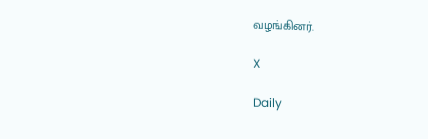வழங்கினர்.

X

Daily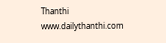Thanthi
www.dailythanthi.com